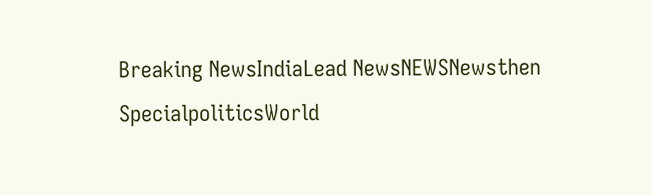Breaking NewsIndiaLead NewsNEWSNewsthen SpecialpoliticsWorld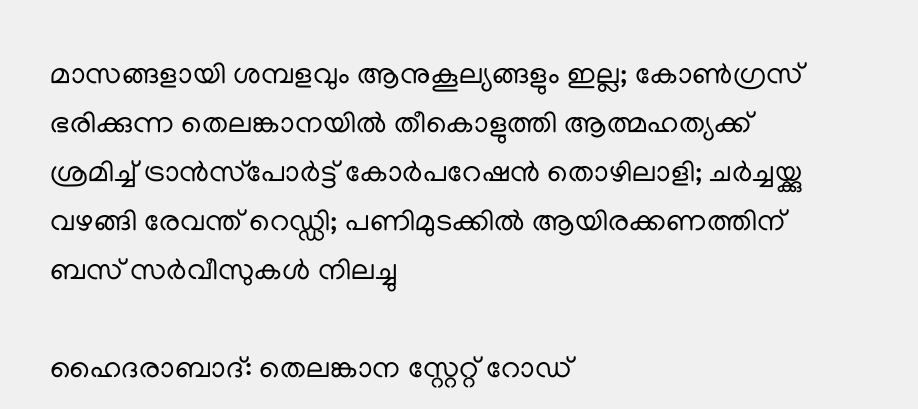മാസങ്ങളായി ശമ്പളവും ആനുകൂല്യങ്ങളും ഇല്ല; കോണ്‍ഗ്രസ് ഭരിക്കുന്ന തെലങ്കാനയില്‍ തീകൊളുത്തി ആത്മഹത്യക്ക് ശ്രമിച്ച് ട്രാന്‍സ്‌പോര്‍ട്ട് കോര്‍പറേഷന്‍ തൊഴിലാളി; ചര്‍ച്ചയ്ക്കു വഴങ്ങി രേവന്ത് റെഡ്ഡി; പണിമുടക്കില്‍ ആയിരക്കണത്തിന് ബസ് സര്‍വീസുകള്‍ നിലച്ചു

ഹൈദരാബാദ്: തെലങ്കാന സ്റ്റേറ്റ് റോഡ്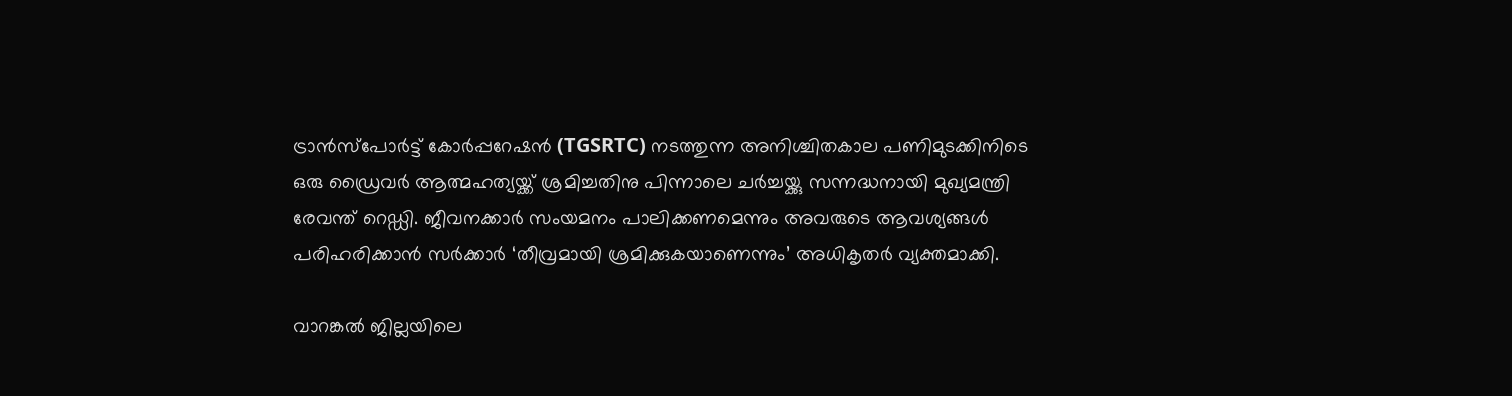ട്രാന്‍സ്പോര്‍ട്ട് കോര്‍പ്പറേഷന്‍ (TGSRTC) നടത്തുന്ന അനിശ്ചിതകാല പണിമുടക്കിനിടെ ഒരു ഡ്രൈവര്‍ ആത്മഹത്യയ്ക്ക് ശ്രമിച്ചതിനു പിന്നാലെ ചര്‍ച്ചയ്ക്കു സന്നദ്ധനായി മുഖ്യമന്ത്രി രേവന്ത് റെഡ്ഡി. ജീവനക്കാര്‍ സംയമനം പാലിക്കണമെന്നും അവരുടെ ആവശ്യങ്ങള്‍ പരിഹരിക്കാന്‍ സര്‍ക്കാര്‍ ‘തീവ്രമായി ശ്രമിക്കുകയാണെന്നും’ അധികൃതര്‍ വ്യക്തമാക്കി.

വാറങ്കല്‍ ജില്ലയിലെ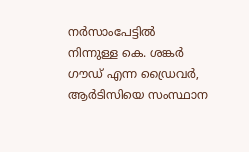നര്‍സാംപേട്ടില്‍ നിന്നുള്ള കെ. ശങ്കര്‍ ഗൗഡ് എന്ന ഡ്രൈവര്‍, ആര്‍ടിസിയെ സംസ്ഥാന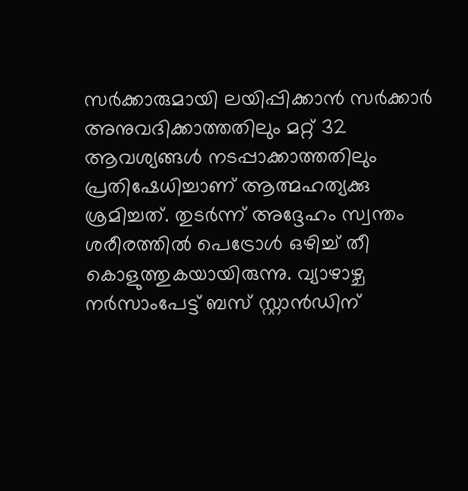സര്‍ക്കാരുമായി ലയിപ്പിക്കാന്‍ സര്‍ക്കാര്‍ അനുവദിക്കാത്തതിലും മറ്റ് 32 ആവശ്യങ്ങള്‍ നടപ്പാക്കാത്തതിലും പ്രതിഷേധിച്ചാണ് ആത്മഹത്യക്കു ശ്രമിച്ചത്. തുടര്‍ന്ന് അദ്ദേഹം സ്വന്തം ശരീരത്തില്‍ പെട്രോള്‍ ഒഴിച്ച് തീ കൊളുത്തുകയായിരുന്നു. വ്യാഴാഴ്ച നര്‍സാംപേട്ട് ബസ് സ്റ്റാന്‍ഡിന്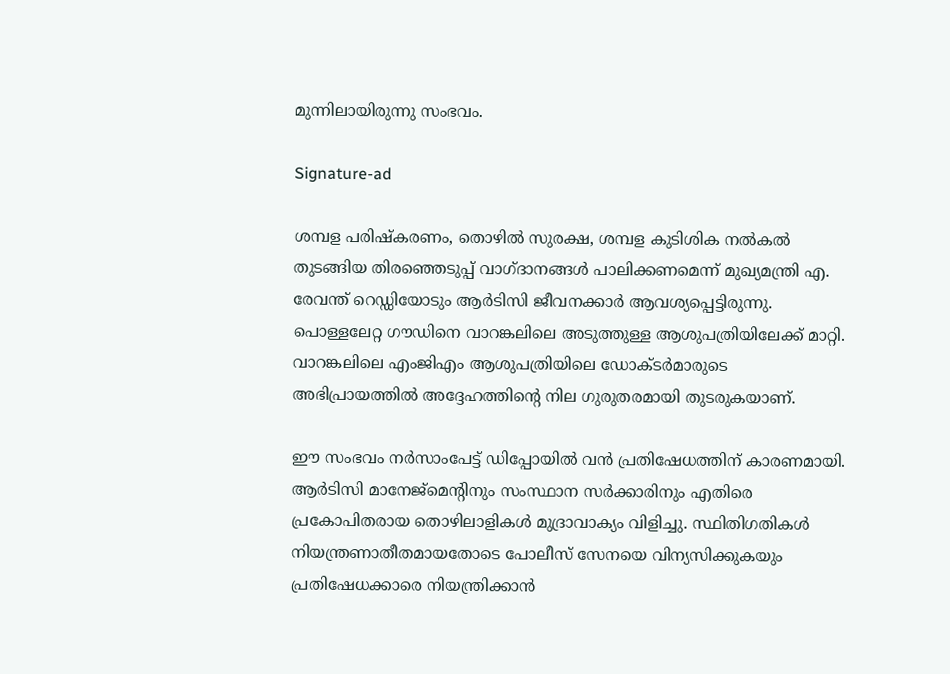മുന്നിലായിരുന്നു സംഭവം.

Signature-ad

ശമ്പള പരിഷ്‌കരണം, തൊഴില്‍ സുരക്ഷ, ശമ്പള കുടിശിക നല്‍കല്‍ തുടങ്ങിയ തിരഞ്ഞെടുപ്പ് വാഗ്ദാനങ്ങള്‍ പാലിക്കണമെന്ന് മുഖ്യമന്ത്രി എ. രേവന്ത് റെഡ്ഡിയോടും ആര്‍ടിസി ജീവനക്കാര്‍ ആവശ്യപ്പെട്ടിരുന്നു. പൊള്ളലേറ്റ ഗൗഡിനെ വാറങ്കലിലെ അടുത്തുള്ള ആശുപത്രിയിലേക്ക് മാറ്റി. വാറങ്കലിലെ എംജിഎം ആശുപത്രിയിലെ ഡോക്ടര്‍മാരുടെ അഭിപ്രായത്തില്‍ അദ്ദേഹത്തിന്റെ നില ഗുരുതരമായി തുടരുകയാണ്.

ഈ സംഭവം നര്‍സാംപേട്ട് ഡിപ്പോയില്‍ വന്‍ പ്രതിഷേധത്തിന് കാരണമായി. ആര്‍ടിസി മാനേജ്മെന്റിനും സംസ്ഥാന സര്‍ക്കാരിനും എതിരെ പ്രകോപിതരായ തൊഴിലാളികള്‍ മുദ്രാവാക്യം വിളിച്ചു. സ്ഥിതിഗതികള്‍ നിയന്ത്രണാതീതമായതോടെ പോലീസ് സേനയെ വിന്യസിക്കുകയും പ്രതിഷേധക്കാരെ നിയന്ത്രിക്കാന്‍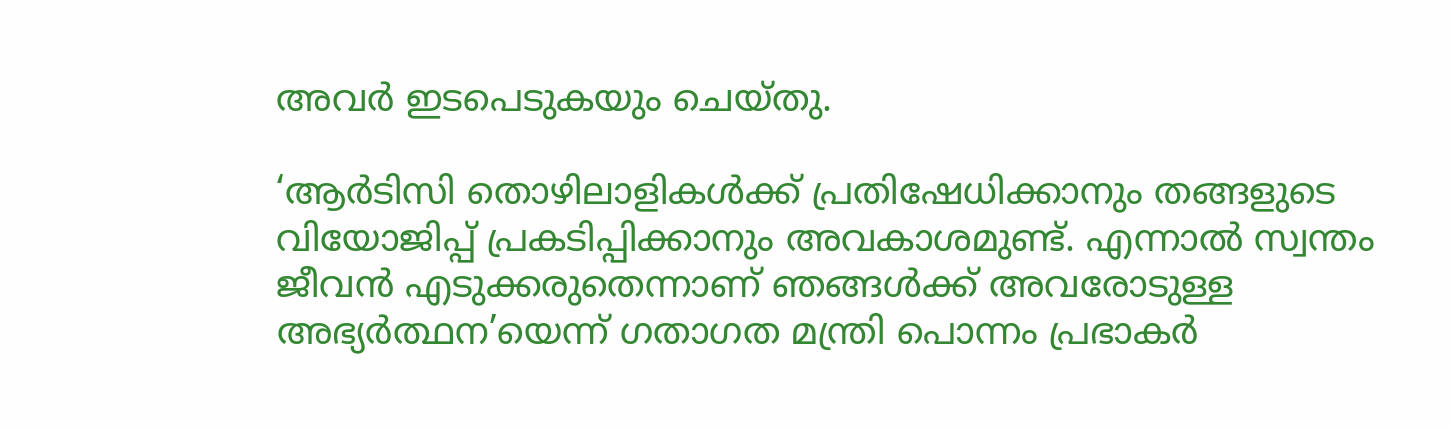അവര്‍ ഇടപെടുകയും ചെയ്തു.

‘ആര്‍ടിസി തൊഴിലാളികള്‍ക്ക് പ്രതിഷേധിക്കാനും തങ്ങളുടെ വിയോജിപ്പ് പ്രകടിപ്പിക്കാനും അവകാശമുണ്ട്. എന്നാല്‍ സ്വന്തം ജീവന്‍ എടുക്കരുതെന്നാണ് ഞങ്ങള്‍ക്ക് അവരോടുള്ള അഭ്യര്‍ത്ഥന’യെന്ന് ഗതാഗത മന്ത്രി പൊന്നം പ്രഭാകര്‍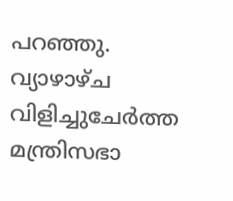പറഞ്ഞു. വ്യാഴാഴ്ച വിളിച്ചുചേര്‍ത്ത മന്ത്രിസഭാ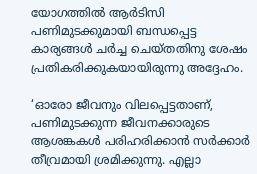യോഗത്തില്‍ ആര്‍ടിസി പണിമുടക്കുമായി ബന്ധപ്പെട്ട കാര്യങ്ങള്‍ ചര്‍ച്ച ചെയ്തതിനു ശേഷം പ്രതികരിക്കുകയായിരുന്നു അദ്ദേഹം.

‘ഓരോ ജീവനും വിലപ്പെട്ടതാണ്, പണിമുടക്കുന്ന ജീവനക്കാരുടെ ആശങ്കകള്‍ പരിഹരിക്കാന്‍ സര്‍ക്കാര്‍ തീവ്രമായി ശ്രമിക്കുന്നു. എല്ലാ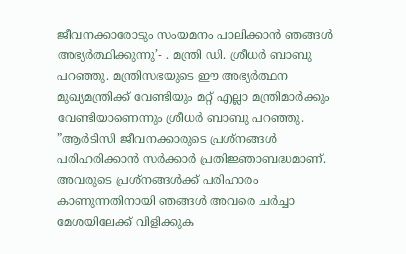ജീവനക്കാരോടും സംയമനം പാലിക്കാന്‍ ഞങ്ങള്‍ അഭ്യര്‍ത്ഥിക്കുന്നു’- . മന്ത്രി ഡി. ശ്രീധര്‍ ബാബു പറഞ്ഞു. മന്ത്രിസഭയുടെ ഈ അഭ്യര്‍ത്ഥന മുഖ്യമന്ത്രിക്ക് വേണ്ടിയും മറ്റ് എല്ലാ മന്ത്രിമാര്‍ക്കും വേണ്ടിയാണെന്നും ശ്രീധര്‍ ബാബു പറഞ്ഞു. ”ആര്‍ടിസി ജീവനക്കാരുടെ പ്രശ്‌നങ്ങള്‍ പരിഹരിക്കാന്‍ സര്‍ക്കാര്‍ പ്രതിജ്ഞാബദ്ധമാണ്. അവരുടെ പ്രശ്‌നങ്ങള്‍ക്ക് പരിഹാരം കാണുന്നതിനായി ഞങ്ങള്‍ അവരെ ചര്‍ച്ചാ മേശയിലേക്ക് വിളിക്കുക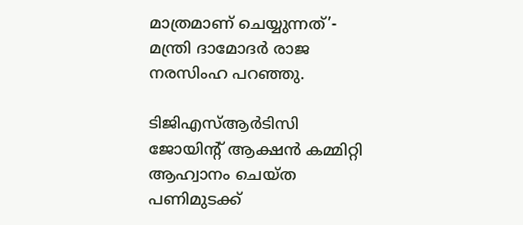മാത്രമാണ് ചെയ്യുന്നത്’- മന്ത്രി ദാമോദര്‍ രാജ നരസിംഹ പറഞ്ഞു.

ടിജിഎസ്ആര്‍ടിസി ജോയിന്റ് ആക്ഷന്‍ കമ്മിറ്റി ആഹ്വാനം ചെയ്ത പണിമുടക്ക്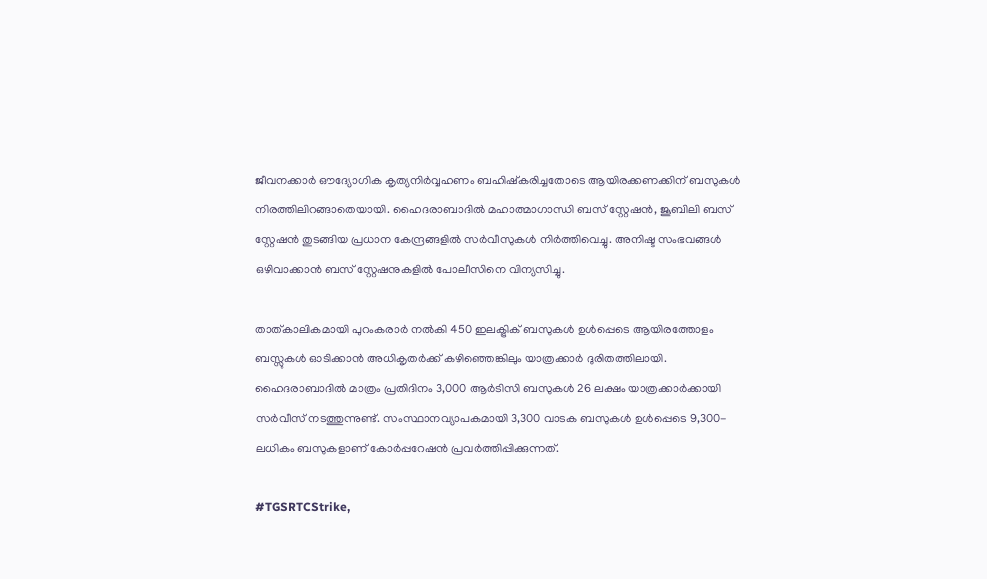ജീവനക്കാര്‍ ഔദ്യോഗിക കൃത്യനിര്‍വ്വഹണം ബഹിഷ്‌കരിച്ചതോടെ ആയിരക്കണക്കിന് ബസുകള്‍ നിരത്തിലിറങ്ങാതെയായി. ഹൈദരാബാദില്‍ മഹാത്മാഗാന്ധി ബസ് സ്റ്റേഷന്‍, ജൂബിലി ബസ് സ്റ്റേഷന്‍ തുടങ്ങിയ പ്രധാന കേന്ദ്രങ്ങളില്‍ സര്‍വീസുകള്‍ നിര്‍ത്തിവെച്ചു. അനിഷ്ട സംഭവങ്ങള്‍ ഒഴിവാക്കാന്‍ ബസ് സ്റ്റേഷനുകളില്‍ പോലീസിനെ വിന്യസിച്ചു.

താത്കാലികമായി പുറംകരാര്‍ നല്‍കി 450 ഇലക്ട്രിക് ബസുകള്‍ ഉള്‍പ്പെടെ ആയിരത്തോളം ബസ്സുകള്‍ ഓടിക്കാന്‍ അധികൃതര്‍ക്ക് കഴിഞ്ഞെങ്കിലും യാത്രക്കാര്‍ ദുരിതത്തിലായി. ഹൈദരാബാദില്‍ മാത്രം പ്രതിദിനം 3,000 ആര്‍ടിസി ബസുകള്‍ 26 ലക്ഷം യാത്രക്കാര്‍ക്കായി സര്‍വീസ് നടത്തുന്നുണ്ട്. സംസ്ഥാനവ്യാപകമായി 3,300 വാടക ബസുകള്‍ ഉള്‍പ്പെടെ 9,300-ലധികം ബസുകളാണ് കോര്‍പ്പറേഷന്‍ പ്രവര്‍ത്തിപ്പിക്കുന്നത്.

#TGSRTCStrike,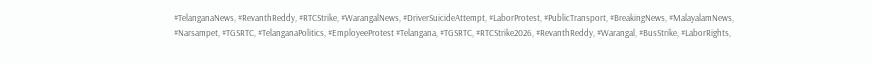#TelanganaNews, #RevanthReddy, #RTCStrike, #WarangalNews, #DriverSuicideAttempt, #LaborProtest, #PublicTransport, #BreakingNews, #MalayalamNews, #Narsampet, #TGSRTC, #TelanganaPolitics, #EmployeeProtest #Telangana, #TGSRTC, #RTCStrike2026, #RevanthReddy, #Warangal, #BusStrike, #LaborRights,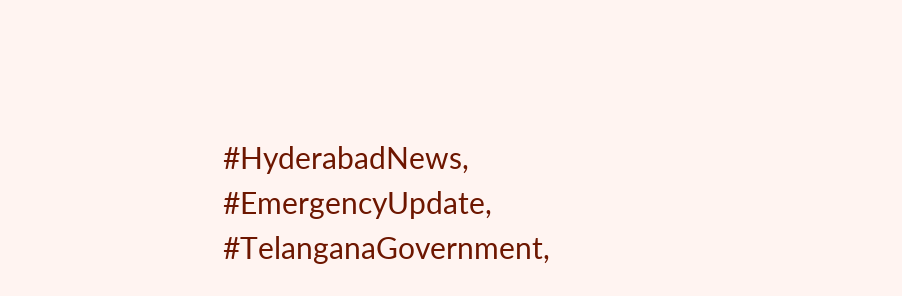#HyderabadNews, #EmergencyUpdate, #TelanganaGovernment,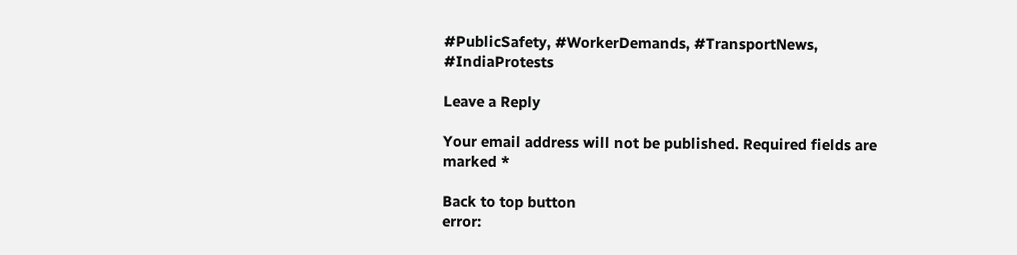#PublicSafety, #WorkerDemands, #TransportNews, #IndiaProtests

Leave a Reply

Your email address will not be published. Required fields are marked *

Back to top button
error: